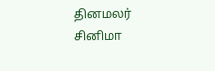தினமலர்
சினிமா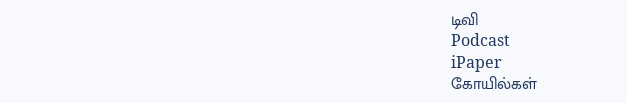டிவி
Podcast
iPaper
கோயில்கள்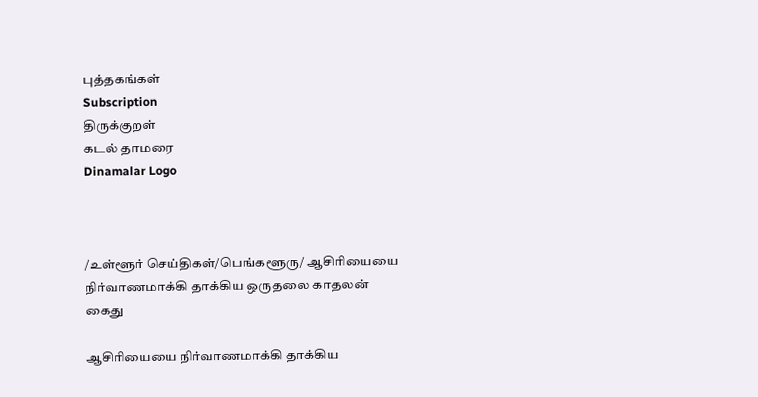புத்தகங்கள்
Subscription
திருக்குறள்
கடல் தாமரை
Dinamalar Logo



/உள்ளூர் செய்திகள்/பெங்களூரு/ ஆசிரியையை நிர்வாணமாக்கி தாக்கிய ஒருதலை காதலன் கைது

ஆசிரியையை நிர்வாணமாக்கி தாக்கிய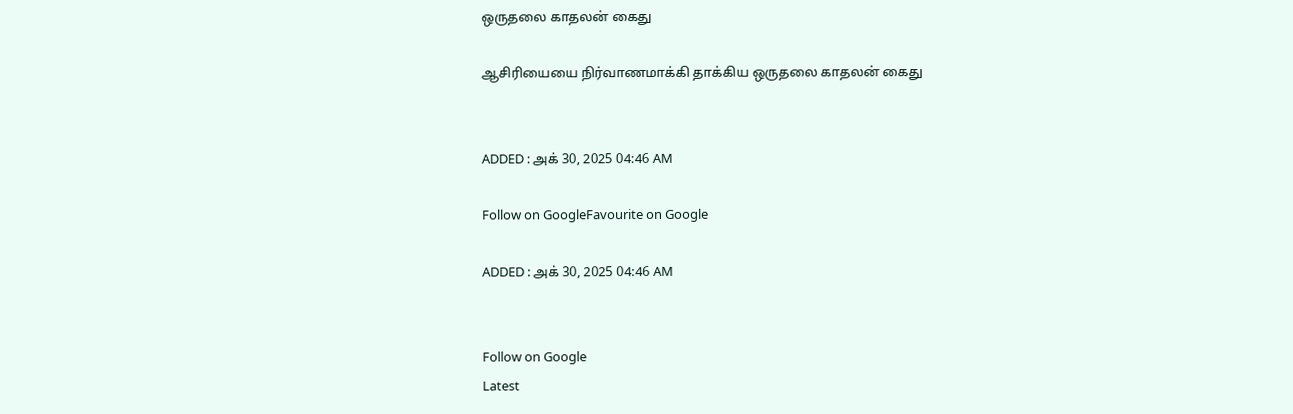ஒருதலை காதலன் கைது

ஆசிரியையை நிர்வாணமாக்கி தாக்கிய ஒருதலை காதலன் கைது


ADDED : அக் 30, 2025 04:46 AM

Follow on GoogleFavourite on Google

ADDED : அக் 30, 2025 04:46 AM


Follow on Google
Latest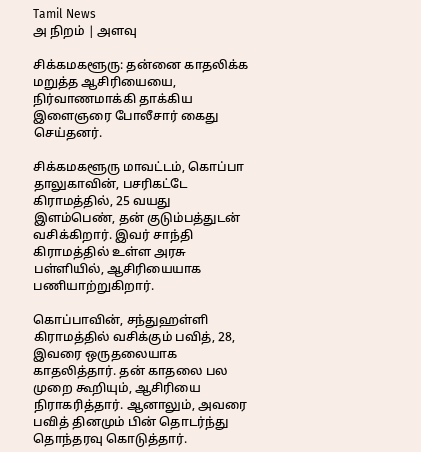Tamil News
அ நிறம் | அளவு

சிக்கமகளூரு: தன்னை காதலிக்க மறுத்த ஆசிரியையை, நிர்வாணமாக்கி தாக்கிய இளைஞரை போலீசார் கைது செய்தனர்.

சிக்கமகளூரு மாவட்டம், கொப்பா தாலுகாவின், பசரிகட்டே கிராமத்தில், 25 வயது இளம்பெண், தன் குடும்பத்துடன் வசிக்கிறார். இவர் சாந்தி கிராமத்தில் உள்ள அரசு பள்ளியில், ஆசிரியையாக பணியாற்றுகிறார்.

கொப்பாவின், சந்துஹள்ளி கிராமத்தில் வசிக்கும் பவித், 28, இவரை ஒருதலையாக காதலித்தார். தன் காதலை பல முறை கூறியும், ஆசிரியை நிராகரித்தார். ஆனாலும், அவரை பவித் தினமும் பின் தொடர்ந்து தொந்தரவு கொடுத்தார்.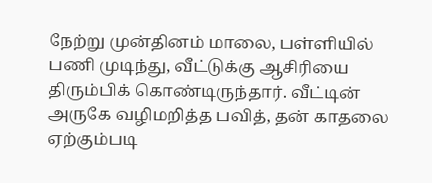நேற்று முன்தினம் மாலை, பள்ளியில் பணி முடிந்து, வீட்டுக்கு ஆசிரியை திரும்பிக் கொண்டிருந்தார். வீட்டின் அருகே வழிமறித்த பவித், தன் காதலை ஏற்கும்படி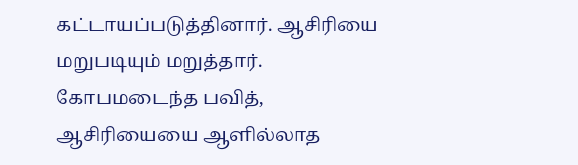கட்டாயப்படுத்தினார். ஆசிரியை மறுபடியும் மறுத்தார். கோபமடைந்த பவித், ஆசிரியையை ஆளில்லாத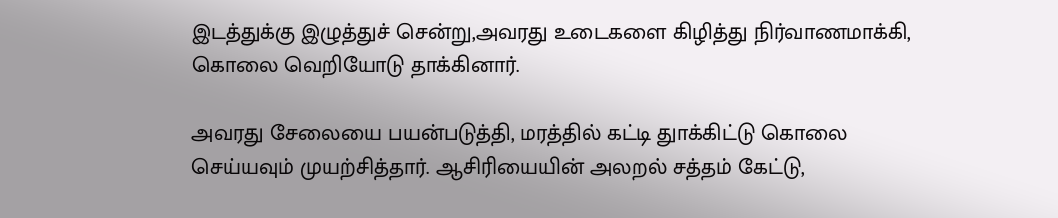இடத்துக்கு இழுத்துச் சென்று,அவரது உடைகளை கிழித்து நிர்வாணமாக்கி, கொலை வெறியோடு தாக்கினார்.

அவரது சேலையை பயன்படுத்தி, மரத்தில் கட்டி துாக்கிட்டு கொலை செய்யவும் முயற்சித்தார். ஆசிரியையின் அலறல் சத்தம் கேட்டு,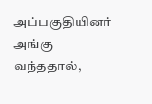அப்பகுதியினர் அங்கு வந்ததால்,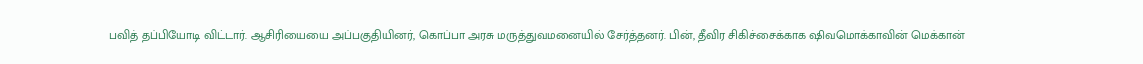பவித் தப்பியோடி விட்டார். ஆசிரியையை அப்பகுதியினர், கொப்பா அரசு மருத்துவமனையில் சேர்த்தனர். பின், தீவிர சிகிச்சைக்காக ஷிவமொக்காவின் மெக்கான்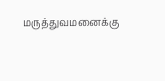மருத்துவமனைக்கு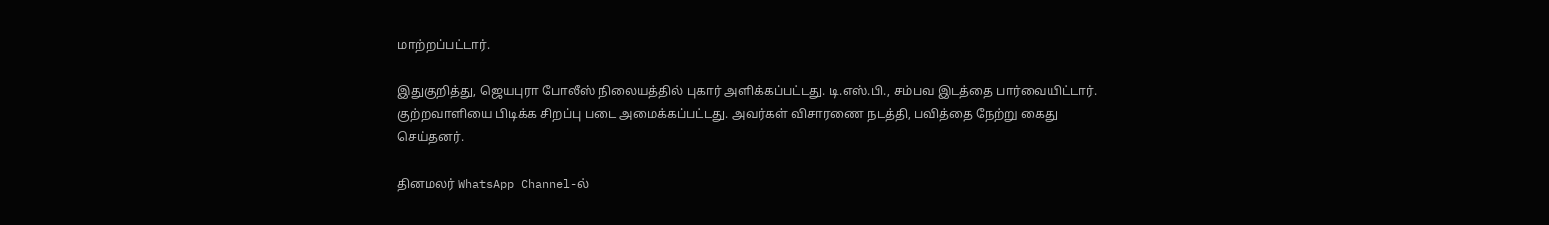மாற்றப்பட்டார்.

இதுகுறித்து, ஜெயபுரா போலீஸ் நிலையத்தில் புகார் அளிக்கப்பட்டது. டி.எஸ்.பி., சம்பவ இடத்தை பார்வையிட்டார். குற்றவாளியை பிடிக்க சிறப்பு படை அமைக்கப்பட்டது. அவர்கள் விசாரணை நடத்தி, பவித்தை நேற்று கைது செய்தனர்.

தினமலர் WhatsApp Channel-ல்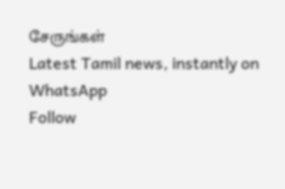சேருங்கள்
Latest Tamil news, instantly on WhatsApp
Follow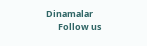Dinamalar
      Follow us